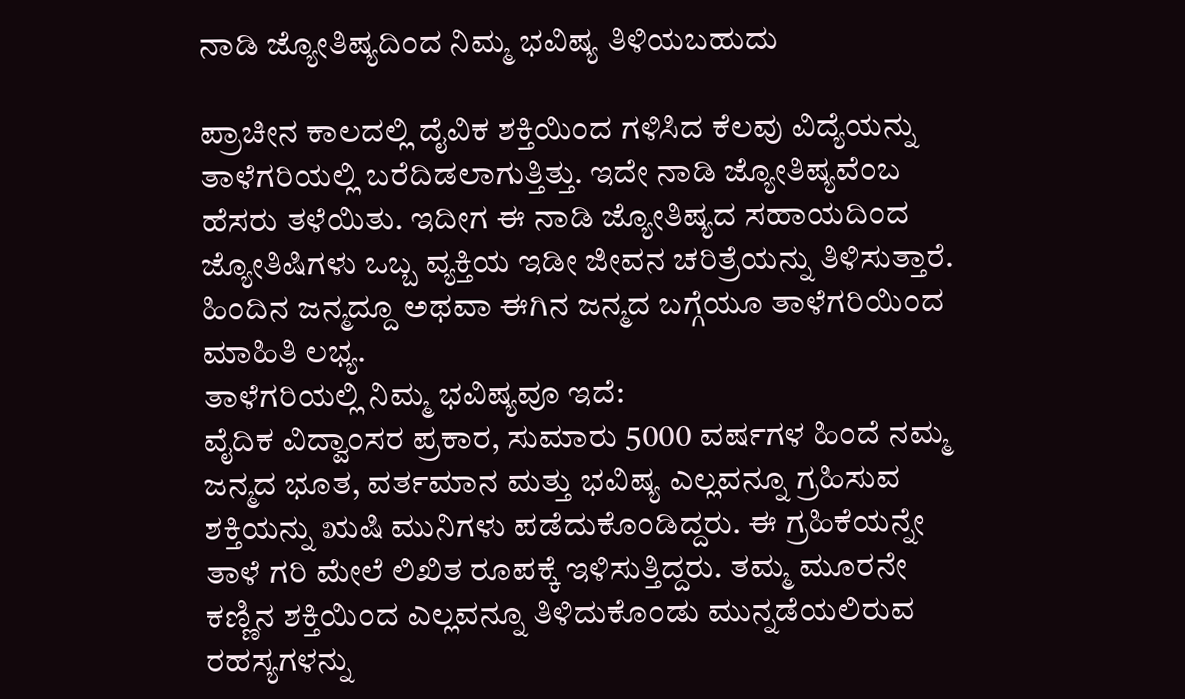ನಾಡಿ ಜ್ಯೋತಿಷ್ಯದಿಂದ ನಿಮ್ಮ ಭವಿಷ್ಯ ತಿಳಿಯಬಹುದು

ಪ್ರಾಚೀನ ಕಾಲದಲ್ಲಿ ದೈವಿಕ ಶಕ್ತಿಯಿಂದ ಗಳಿಸಿದ ಕೆಲವು ವಿದ್ಯೆಯನ್ನು ತಾಳೆಗರಿಯಲ್ಲಿ ಬರೆದಿಡಲಾಗುತ್ತಿತ್ತು. ಇದೇ ನಾಡಿ ಜ್ಯೋತಿಷ್ಯವೆಂಬ ಹೆಸರು ತಳೆಯಿತು. ಇದೀಗ ಈ ನಾಡಿ ಜ್ಯೋತಿಷ್ಯದ ಸಹಾಯದಿಂದ ಜ್ಯೋತಿಷಿಗಳು ಒಬ್ಬ ವ್ಯಕ್ತಿಯ ಇಡೀ ಜೀವನ ಚರಿತ್ರೆಯನ್ನು ತಿಳಿಸುತ್ತಾರೆ. ಹಿಂದಿನ ಜನ್ಮದ್ದೂ ಅಥವಾ ಈಗಿನ ಜನ್ಮದ ಬಗ್ಗೆಯೂ ತಾಳೆಗರಿಯಿಂದ ಮಾಹಿತಿ ಲಭ್ಯ.
ತಾಳೆಗರಿಯಲ್ಲಿ ನಿಮ್ಮ ಭವಿಷ್ಯವೂ ಇದೆ:
ವೈದಿಕ ವಿದ್ವಾಂಸರ ಪ್ರಕಾರ, ಸುಮಾರು 5000 ವರ್ಷಗಳ ಹಿಂದೆ ನಮ್ಮ ಜನ್ಮದ ಭೂತ, ವರ್ತಮಾನ ಮತ್ತು ಭವಿಷ್ಯ ಎಲ್ಲವನ್ನೂ ಗ್ರಹಿಸುವ ಶಕ್ತಿಯನ್ನು ಋಷಿ ಮುನಿಗಳು ಪಡೆದುಕೊಂಡಿದ್ದರು. ಈ ಗ್ರಹಿಕೆಯನ್ನೇ ತಾಳೆ ಗರಿ ಮೇಲೆ ಲಿಖಿತ ರೂಪಕ್ಕೆ ಇಳಿಸುತ್ತಿದ್ದರು. ತಮ್ಮ ಮೂರನೇ ಕಣ್ಣಿನ ಶಕ್ತಿಯಿಂದ ಎಲ್ಲವನ್ನೂ ತಿಳಿದುಕೊಂಡು ಮುನ್ನಡೆಯಲಿರುವ ರಹಸ್ಯಗಳನ್ನು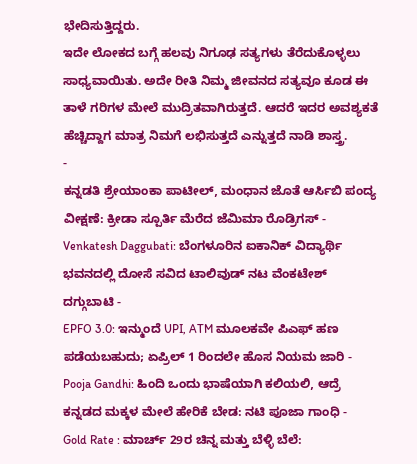ಭೇದಿಸುತ್ತಿದ್ದರು.
ಇದೇ ಲೋಕದ ಬಗ್ಗೆ ಹಲವು ನಿಗೂಢ ಸತ್ಯಗಳು ತೆರೆದುಕೊಳ್ಳಲು ಸಾಧ್ಯವಾಯಿತು. ಅದೇ ರೀತಿ ನಿಮ್ಮ ಜೀವನದ ಸತ್ಯವೂ ಕೂಡ ಈ ತಾಳೆ ಗರಿಗಳ ಮೇಲೆ ಮುದ್ರಿತವಾಗಿರುತ್ತದೆ. ಆದರೆ ಇದರ ಅವಶ್ಯಕತೆ ಹೆಚ್ಚಿದ್ದಾಗ ಮಾತ್ರ ನಿಮಗೆ ಲಭಿಸುತ್ತದೆ ಎನ್ನುತ್ತದೆ ನಾಡಿ ಶಾಸ್ತ್ರ.
-
ಕನ್ನಡತಿ ಶ್ರೇಯಾಂಕಾ ಪಾಟೀಲ್, ಮಂಧಾನ ಜೊತೆ ಆರ್ಸಿಬಿ ಪಂದ್ಯ ವೀಕ್ಷಣೆ: ಕ್ರೀಡಾ ಸ್ಪೂರ್ತಿ ಮೆರೆದ ಜೆಮಿಮಾ ರೊಡ್ರಿಗಸ್ -
Venkatesh Daggubati: ಬೆಂಗಳೂರಿನ ಐಕಾನಿಕ್ ವಿದ್ಯಾರ್ಥಿ ಭವನದಲ್ಲಿ ದೋಸೆ ಸವಿದ ಟಾಲಿವುಡ್ ನಟ ವೆಂಕಟೇಶ್ ದಗ್ಗುಬಾಟಿ -
EPFO 3.0: ಇನ್ಮುಂದೆ UPI, ATM ಮೂಲಕವೇ ಪಿಎಫ್ ಹಣ ಪಡೆಯಬಹುದು; ಏಪ್ರಿಲ್ 1 ರಿಂದಲೇ ಹೊಸ ನಿಯಮ ಜಾರಿ -
Pooja Gandhi: ಹಿಂದಿ ಒಂದು ಭಾಷೆಯಾಗಿ ಕಲಿಯಲಿ, ಆದ್ರೆ ಕನ್ನಡದ ಮಕ್ಕಳ ಮೇಲೆ ಹೇರಿಕೆ ಬೇಡ: ನಟಿ ಪೂಜಾ ಗಾಂಧಿ -
Gold Rate : ಮಾರ್ಚ್ 29ರ ಚಿನ್ನ ಮತ್ತು ಬೆಳ್ಳಿ ಬೆಲೆ: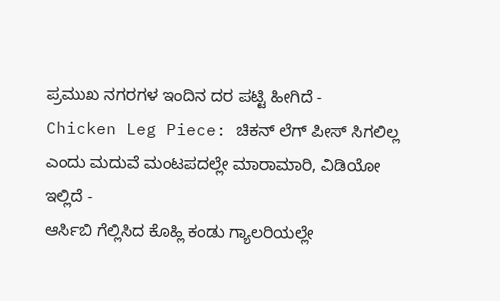ಪ್ರಮುಖ ನಗರಗಳ ಇಂದಿನ ದರ ಪಟ್ಟಿ ಹೀಗಿದೆ -
Chicken Leg Piece: ಚಿಕನ್ ಲೆಗ್ ಪೀಸ್ ಸಿಗಲಿಲ್ಲ ಎಂದು ಮದುವೆ ಮಂಟಪದಲ್ಲೇ ಮಾರಾಮಾರಿ, ವಿಡಿಯೋ ಇಲ್ಲಿದೆ -
ಆರ್ಸಿಬಿ ಗೆಲ್ಲಿಸಿದ ಕೊಹ್ಲಿ ಕಂಡು ಗ್ಯಾಲರಿಯಲ್ಲೇ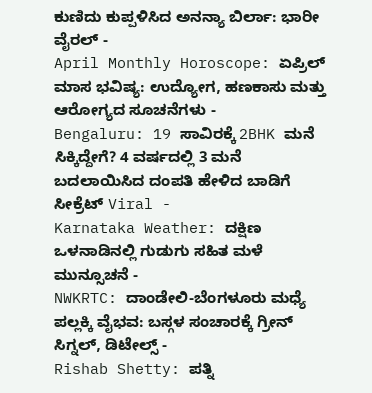ಕುಣಿದು ಕುಪ್ಪಳಿಸಿದ ಅನನ್ಯಾ ಬಿರ್ಲಾ: ಭಾರೀ ವೈರಲ್ -
April Monthly Horoscope: ಏಪ್ರಿಲ್ ಮಾಸ ಭವಿಷ್ಯ: ಉದ್ಯೋಗ, ಹಣಕಾಸು ಮತ್ತು ಆರೋಗ್ಯದ ಸೂಚನೆಗಳು -
Bengaluru: 19 ಸಾವಿರಕ್ಕೆ 2BHK ಮನೆ ಸಿಕ್ಕಿದ್ದೇಗೆ? 4 ವರ್ಷದಲ್ಲಿ 3 ಮನೆ ಬದಲಾಯಿಸಿದ ದಂಪತಿ ಹೇಳಿದ ಬಾಡಿಗೆ ಸೀಕ್ರೆಟ್ Viral -
Karnataka Weather: ದಕ್ಷಿಣ ಒಳನಾಡಿನಲ್ಲಿ ಗುಡುಗು ಸಹಿತ ಮಳೆ ಮುನ್ಸೂಚನೆ -
NWKRTC: ದಾಂಡೇಲಿ-ಬೆಂಗಳೂರು ಮಧ್ಯೆ ಪಲ್ಲಕ್ಕಿ ವೈಭವ: ಬಸ್ಗಳ ಸಂಚಾರಕ್ಕೆ ಗ್ರೀನ್ ಸಿಗ್ನಲ್, ಡಿಟೇಲ್ಸ್ -
Rishab Shetty: ಪತ್ನಿ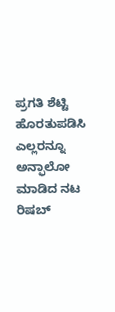ಪ್ರಗತಿ ಶೆಟ್ಟಿ ಹೊರತುಪಡಿಸಿ ಎಲ್ಲರನ್ನೂ ಅನ್ಫಾಲೋ ಮಾಡಿದ ನಟ ರಿಷಬ್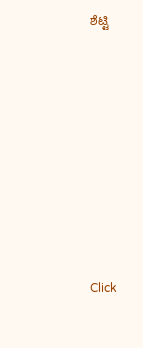ಶೆಟ್ಟಿ












Click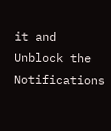it and Unblock the Notifications